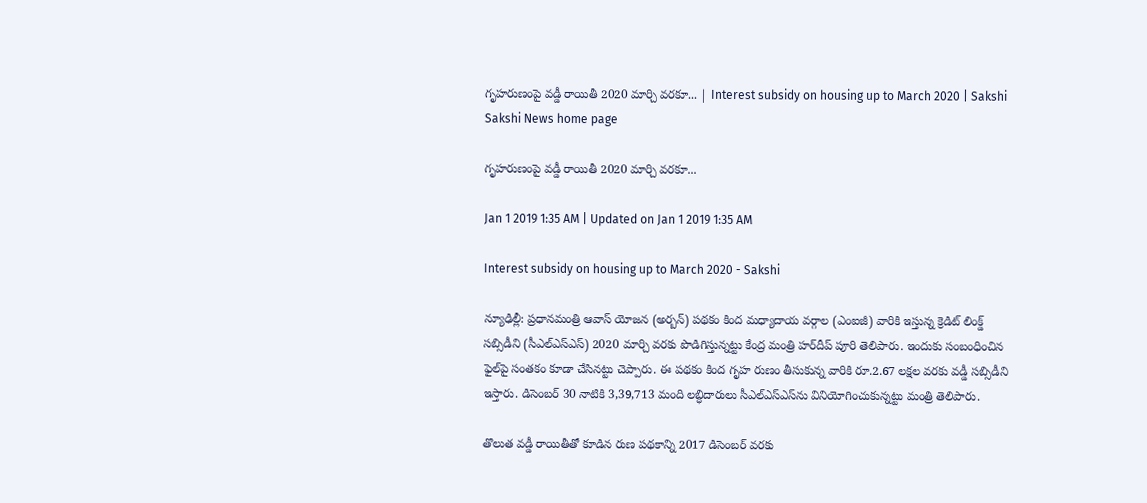గృహరుణంపై వడ్డీ రాయితీ 2020 మార్చి వరకూ... | Interest subsidy on housing up to March 2020 | Sakshi
Sakshi News home page

గృహరుణంపై వడ్డీ రాయితీ 2020 మార్చి వరకూ...

Jan 1 2019 1:35 AM | Updated on Jan 1 2019 1:35 AM

Interest subsidy on housing up to March 2020 - Sakshi

న్యూఢిల్లీ: ప్రధానమంత్రి ఆవాస్‌ యోజన (అర్బన్‌) పథకం కింద మధ్యాదాయ వర్గాల (ఎంఐజీ) వారికి ఇస్తున్న క్రెడిట్‌ లింక్డ్‌ సబ్సిడీని (సీఎల్‌ఎస్‌ఎస్‌) 2020 మార్చి వరకు పొడిగిస్తున్నట్టు కేంద్ర మంత్రి హర్‌దీప్‌ పూరి తెలిపారు. ఇందుకు సంబంధించిన ఫైల్‌పై సంతకం కూడా చేసినట్టు చెప్పారు. ఈ పథకం కింద గృహ రుణం తీసుకున్న వారికి రూ.2.67 లక్షల వరకు వడ్డీ సబ్సిడీని ఇస్తారు. డిసెంబర్‌ 30 నాటికి 3,39,713 మంది లబ్ధిదారులు సీఎల్‌ఎస్‌ఎస్‌ను వినియోగించుకున్నట్టు మంత్రి తెలిపారు.

తొలుత వడ్డీ రాయితీతో కూడిన రుణ పథకాన్ని 2017 డిసెంబర్‌ వరకు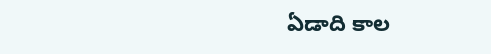ఏడాది కాల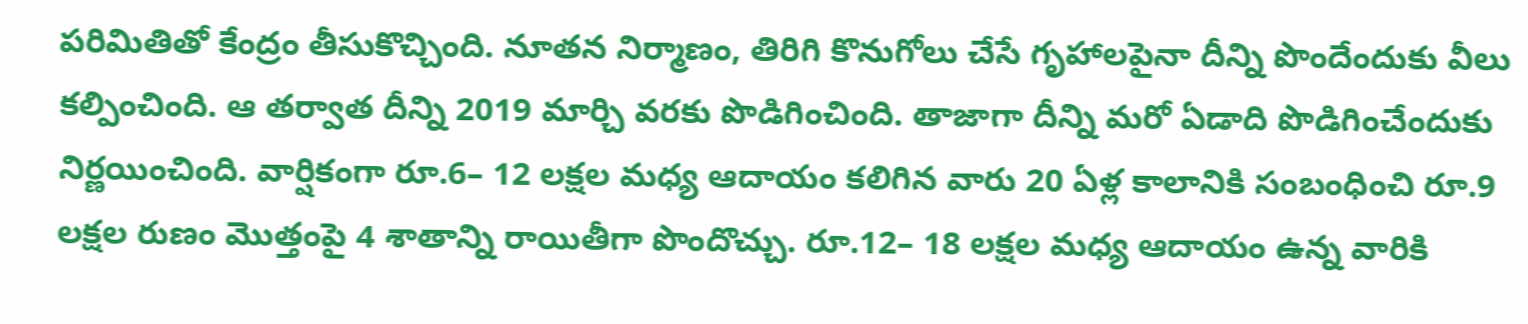పరిమితితో కేంద్రం తీసుకొచ్చింది. నూతన నిర్మాణం, తిరిగి కొనుగోలు చేసే గృహాలపైనా దీన్ని పొందేందుకు వీలు కల్పించింది. ఆ తర్వాత దీన్ని 2019 మార్చి వరకు పొడిగించింది. తాజాగా దీన్ని మరో ఏడాది పొడిగించేందుకు నిర్ణయించింది. వార్షికంగా రూ.6– 12 లక్షల మధ్య ఆదాయం కలిగిన వారు 20 ఏళ్ల కాలానికి సంబంధించి రూ.9 లక్షల రుణం మొత్తంపై 4 శాతాన్ని రాయితీగా పొందొచ్చు. రూ.12– 18 లక్షల మధ్య ఆదాయం ఉన్న వారికి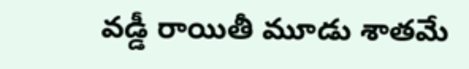వడ్డీ రాయితీ మూడు శాతమే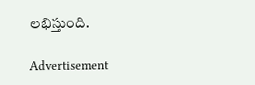లభిస్తుంది.

Advertisement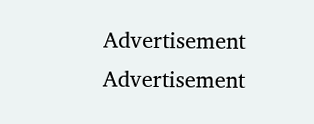Advertisement
Advertisement